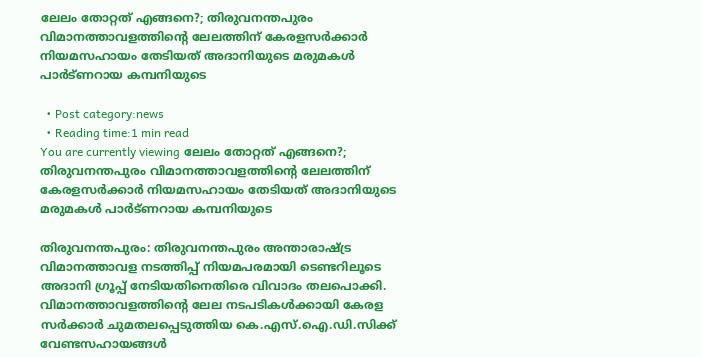ലേലം തോറ്റത് എങ്ങനെ?; തിരുവനന്തപുരം വിമാനത്താവളത്തിന്‍റെ ലേലത്തിന് കേരളസർക്കാർ നിയമസഹായം തേടിയത് അദാനിയുടെ മരുമകൾ പാർട്‌ണറായ കമ്പനിയുടെ

  • Post category:news
  • Reading time:1 min read
You are currently viewing ലേലം തോറ്റത് എങ്ങനെ?; തിരുവനന്തപുരം വിമാനത്താവളത്തിന്‍റെ ലേലത്തിന് കേരളസർക്കാർ നിയമസഹായം തേടിയത് അദാനിയുടെ മരുമകൾ പാർട്‌ണറായ കമ്പനിയുടെ

തിരുവനന്തപുരം: തിരുവനന്തപുരം അന്താരാഷ്ട്ര വിമാനത്താവള നടത്തിപ്പ് നിയമപരമായി ടെണ്ടറിലൂടെ അദാനി ഗ്രൂപ്പ് നേടിയതിനെതിരെ വിവാദം തലപൊക്കി. വിമാനത്താവളത്തിന്‍റെ ലേല നടപടികള്‍ക്കായി കേരള സര്‍ക്കാര്‍ ചുമതലപ്പെടുത്തിയ കെ.എസ്‌.ഐ.ഡി.സിക്ക് വേണ്ടസഹായങ്ങള്‍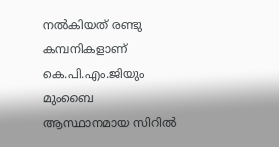നല്‍കിയത് രണ്ടു കമ്പനികളാണ് കെ.പി.എം.ജിയും മുംബൈ ആസ്ഥാനമായ സിറില്‍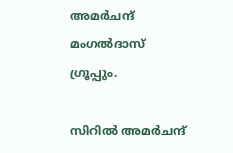അമര്‍ചന്ദ് മംഗല്‍ദാസ് ഗ്രൂപ്പും.

സിറില്‍ അമര്‍ചന്ദ്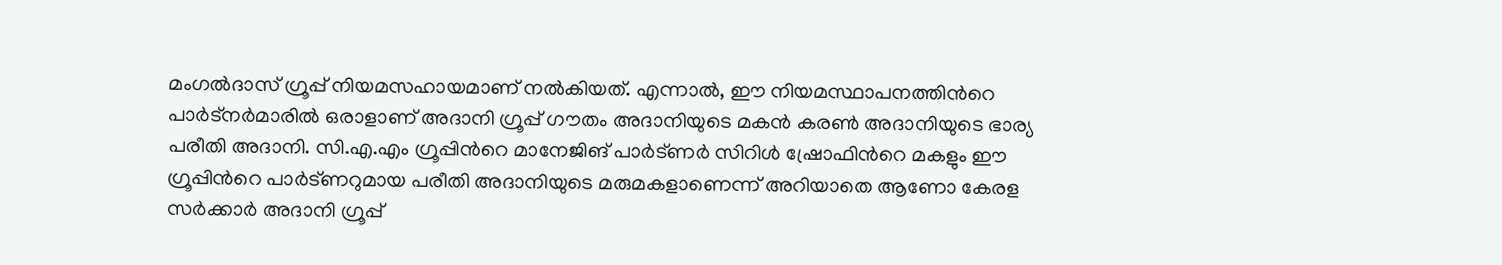മംഗല്‍ദാസ് ഗ്രൂപ്പ് നിയമസഹായമാണ് നല്‍കിയത്. എന്നാല്‍, ഈ നിയമസ്ഥാപനത്തിന്‍റെ പാര്‍ട്‌നര്‍മാരില്‍ ഒരാളാണ് അദാനി ഗ്രൂപ്പ് ഗൗതം അദാനിയുടെ മകന്‍ കരണ്‍ അദാനിയുടെ ഭാര്യ പരീതി അദാനി. സി.എ.എം ഗ്രൂപ്പിന്‍റെ മാനേജിങ് പാര്‍ട്ണര്‍ സിറിള്‍ ഷ്രോഫിന്‍റെ മകളും ഈ ഗ്രൂപ്പിന്‍റെ പാര്‍ട്ണറുമായ പരീതി അദാനിയുടെ മരുമകളാണെന്ന് അറിയാതെ ആണോ കേരള സര്‍ക്കാര്‍ അദാനി ഗ്രൂപ്പ്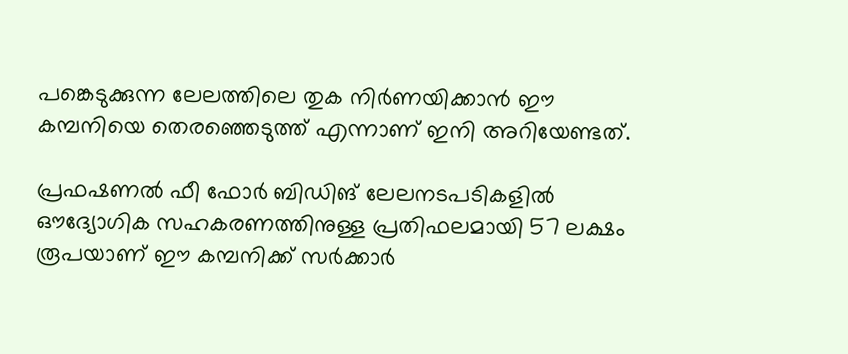പങ്കെടുക്കുന്ന ലേലത്തിലെ തുക നിര്‍ണയിക്കാന്‍ ഈ കമ്പനിയെ തെരഞ്ഞെടുത്ത് എന്നാണ് ഇനി അറിയേണ്ടത്.

പ്രഫഷണല്‍ ഫീ ഫോര്‍ ബിഡിങ് ലേലനടപടികളില്‍ ഔദ്യോഗിക സഹകരണത്തിനുള്ള പ്രതിഫലമായി 57 ലക്ഷം രൂപയാണ് ഈ കമ്പനിക്ക് സര്‍ക്കാര്‍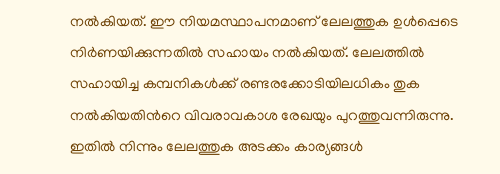നല്‍കിയത്. ഈ നിയമസ്ഥാപനമാണ് ലേലത്തുക ഉള്‍പ്പെടെ നിര്‍ണയിക്കുന്നതില്‍ സഹായം നല്‍കിയത്. ലേലത്തില്‍ സഹായിച്ച കമ്പനികള്‍ക്ക് രണ്ടരക്കോടിയിലധികം തുക നല്‍കിയതിന്‍റെ വിവരാവകാശ രേഖയും പുറത്തുവന്നിരുന്നു. ഇതില്‍ നിന്നും ലേലത്തുക അടക്കം കാര്യങ്ങള്‍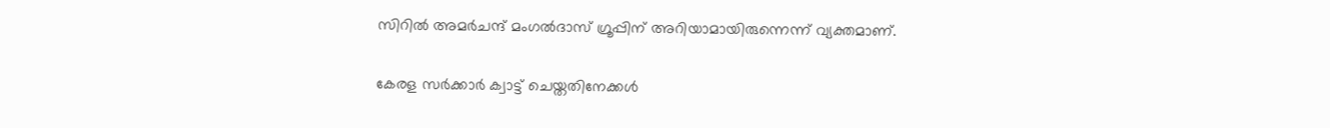സിറില്‍ അമര്‍ചന്ദ് മംഗല്‍ദാസ് ഗ്രൂപ്പിന് അറിയാമായിരുന്നെന്ന് വ്യക്തമാണ്.

കേരള സര്‍ക്കാര്‍ ക്വാട്ട് ചെയ്തതിനേക്കള്‍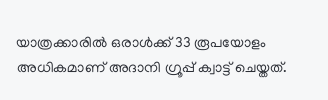യാത്രക്കാരില്‍ ഒരാള്‍ക്ക് 33 രൂപയോളം അധികമാണ് അദാനി ഗ്രൂപ്പ് ക്വാട്ട് ചെയ്തത്.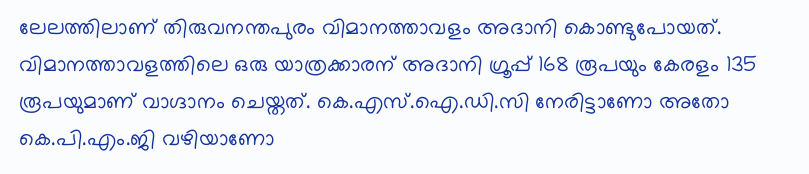ലേലത്തിലാണ് തിരുവനന്തപുരം വിമാനത്താവളം അദാനി കൊണ്ടുപോയത്. വിമാനത്താവളത്തിലെ ഒരു യാത്രക്കാരന് അദാനി ഗ്രൂപ്പ് 168 രൂപയും കേരളം 135 രൂപയുമാണ് വാഗ്ദാനം ചെയ്തത്. കെ.എസ്.ഐ.ഡി.സി നേരിട്ടാണോ അതോ കെ.പി.എം.ജി വഴിയാണോ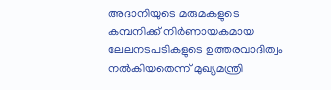അദാനിയുടെ മരുമകളുടെ കമ്പനിക്ക് നിര്‍ണായകമായ ലേലനടപടികളുടെ ഉത്തരവാദിത്വം നല്‍കിയതെന്ന് മുഖ്യമന്ത്രി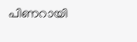പിണറായി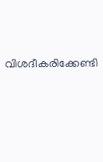വിശദീകരിക്കേണ്ടി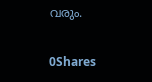വരും.

0Shares